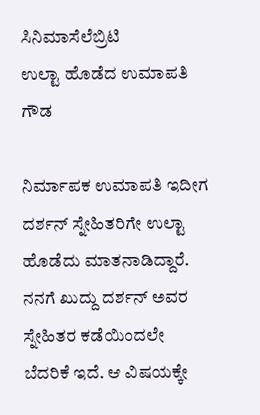ಸಿನಿಮಾಸೆಲೆಬ್ರಿಟಿ
ಉಲ್ಟಾ ಹೊಡೆದ ಉಮಾಪತಿ ಗೌಡ

ನಿರ್ಮಾಪಕ ಉಮಾಪತಿ ಇದೀಗ ದರ್ಶನ್ ಸ್ನೇಹಿತರಿಗೇ ಉಲ್ಟಾ ಹೊಡೆದು ಮಾತನಾಡಿದ್ದಾರೆ. ನನಗೆ ಖುದ್ದು ದರ್ಶನ್ ಅವರ ಸ್ನೇಹಿತರ ಕಡೆಯಿಂದಲೇ ಬೆದರಿಕೆ ಇದೆ. ಆ ವಿಷಯಕ್ಕೇ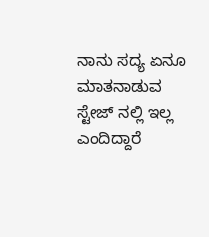ನಾನು ಸದ್ಯ ಏನೂ ಮಾತನಾಡುವ ಸ್ಟೇಜ್ ನಲ್ಲಿ ಇಲ್ಲ ಎಂದಿದ್ದಾರೆ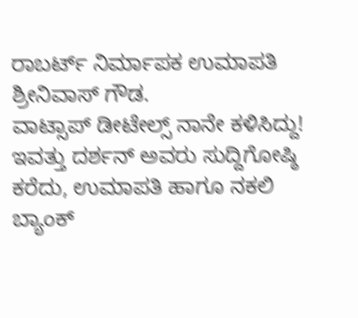ರಾಬರ್ಟ್ ನಿರ್ಮಾಪಕ ಉಮಾಪತಿ ಶ್ರೀನಿವಾಸ್ ಗೌಡ.
ವಾಟ್ಸಾಪ್ ಡೀಟೇಲ್ಸ್ ನಾನೇ ಕಳಿಸಿದ್ದು!
ಇವತ್ತು ದರ್ಶನ್ ಅವರು ಸುದ್ದಿಗೋಷ್ಠಿ ಕರೆದು, ಉಮಾಪತಿ ಹಾಗೂ ನಕಲಿ ಬ್ಯಾಂಕ್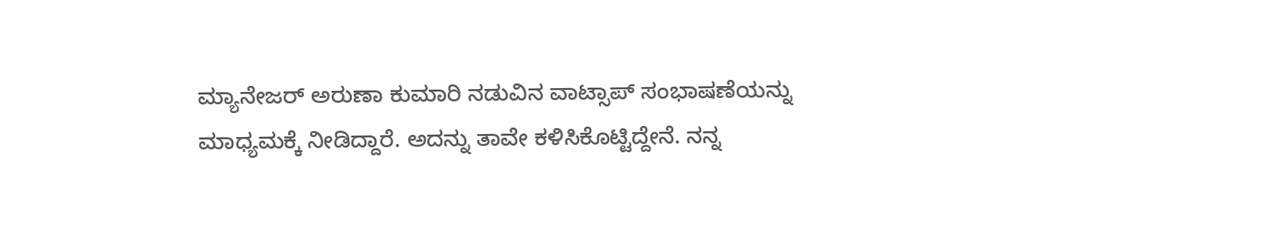ಮ್ಯಾನೇಜರ್ ಅರುಣಾ ಕುಮಾರಿ ನಡುವಿನ ವಾಟ್ಸಾಪ್ ಸಂಭಾಷಣೆಯನ್ನು ಮಾಧ್ಯಮಕ್ಕೆ ನೀಡಿದ್ದಾರೆ. ಅದನ್ನು ತಾವೇ ಕಳಿಸಿಕೊಟ್ಟಿದ್ದೇನೆ. ನನ್ನ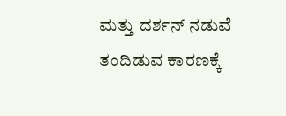ಮತ್ತು ದರ್ಶನ್ ನಡುವೆ ತಂದಿಡುವ ಕಾರಣಕ್ಕೆ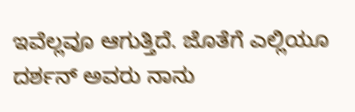ಇವೆಲ್ಲವೂ ಆಗುತ್ತಿದೆ. ಜೊತೆಗೆ ಎಲ್ಲಿಯೂ ದರ್ಶನ್ ಅವರು ನಾನು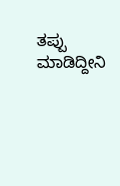ತಪ್ಪು ಮಾಡಿದ್ದೀನಿ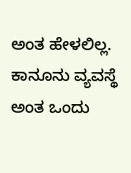ಅಂತ ಹೇಳಲಿಲ್ಲ. ಕಾನೂನು ವ್ಯವಸ್ಥೆ ಅಂತ ಒಂದು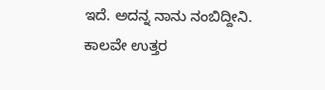ಇದೆ. ಅದನ್ನ ನಾನು ನಂಬಿದ್ದೀನಿ. ಕಾಲವೇ ಉತ್ತರ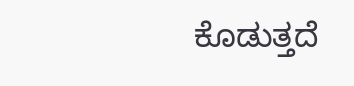ಕೊಡುತ್ತದೆ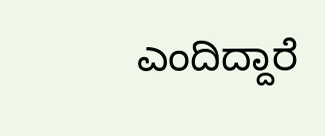ಎಂದಿದ್ದಾರೆ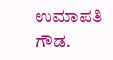ಉಮಾಪತಿ ಗೌಡ.